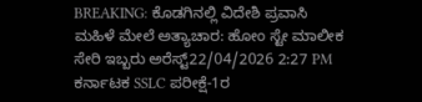BREAKING: ಕೊಡಗಿನಲ್ಲಿ ವಿದೇಶಿ ಪ್ರವಾಸಿ ಮಹಿಳೆ ಮೇಲೆ ಅತ್ಯಾಚಾರ: ಹೋಂ ಸ್ಟೇ ಮಾಲೀಕ ಸೇರಿ ಇಬ್ಬರು ಅರೆಸ್ಟ್22/04/2026 2:27 PM
ಕರ್ನಾಟಕ SSLC ಪರೀಕ್ಷೆ-1ರ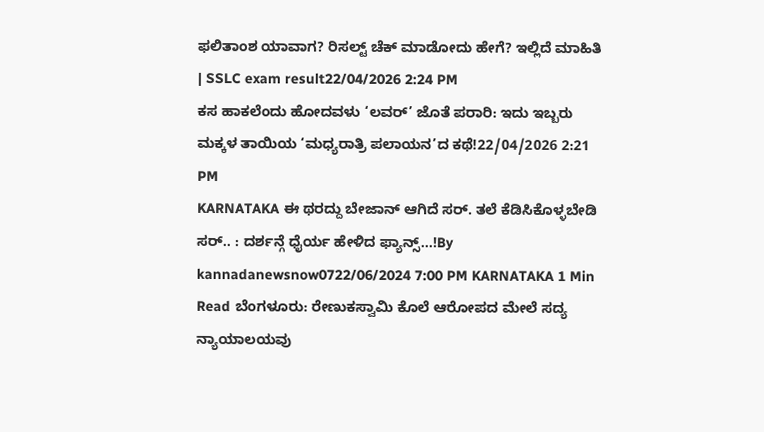ಫಲಿತಾಂಶ ಯಾವಾಗ? ರಿಸಲ್ಟ್ ಚೆಕ್ ಮಾಡೋದು ಹೇಗೆ? ಇಲ್ಲಿದೆ ಮಾಹಿತಿ | SSLC exam result22/04/2026 2:24 PM
ಕಸ ಹಾಕಲೆಂದು ಹೋದವಳು ‘ಲವರ್’ ಜೊತೆ ಪರಾರಿ: ಇದು ಇಬ್ಬರು ಮಕ್ಕಳ ತಾಯಿಯ ‘ಮಧ್ಯರಾತ್ರಿ ಪಲಾಯನ’ದ ಕಥೆ!22/04/2026 2:21 PM
KARNATAKA ಈ ಥರದ್ದು ಬೇಜಾನ್ ಆಗಿದೆ ಸರ್. ತಲೆ ಕೆಡಿಸಿಕೊಳ್ಳಬೇಡಿ ಸರ್.. : ದರ್ಶನ್ಗೆ ಧೈರ್ಯ ಹೇಳಿದ ಫ್ಯಾನ್ಸ್…!By kannadanewsnow0722/06/2024 7:00 PM KARNATAKA 1 Min Read ಬೆಂಗಳೂರು: ರೇಣುಕಸ್ವಾಮಿ ಕೊಲೆ ಆರೋಪದ ಮೇಲೆ ಸದ್ಯ ನ್ಯಾಯಾಲಯವು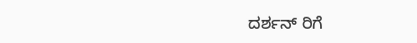ದರ್ಶನ್ ರಿಗೆ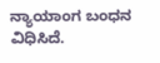ನ್ಯಾಯಾಂಗ ಬಂಧನ ವಿಧಿಸಿದೆ.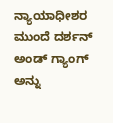ನ್ಯಾಯಾಧೀಶರ ಮುಂದೆ ದರ್ಶನ್ ಅಂಡ್ ಗ್ಯಾಂಗ್ ಅನ್ನು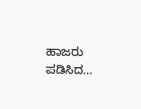ಹಾಜರು ಪಡಿಸಿದ…